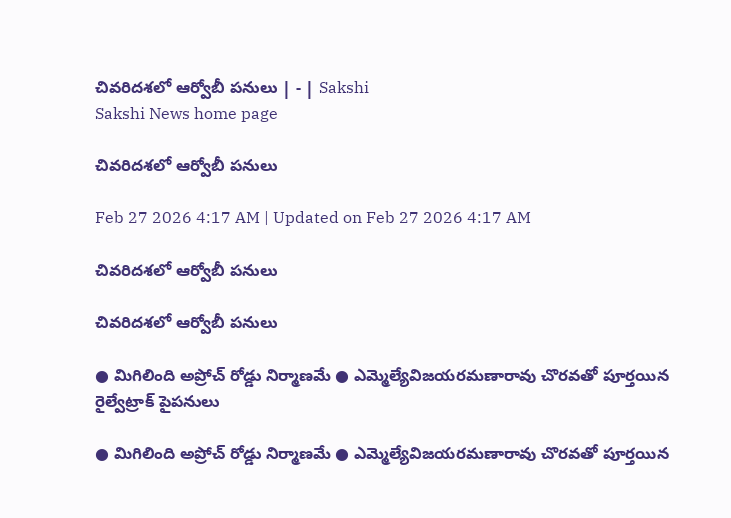చివరిదశలో ఆర్వోబీ పనులు | - | Sakshi
Sakshi News home page

చివరిదశలో ఆర్వోబీ పనులు

Feb 27 2026 4:17 AM | Updated on Feb 27 2026 4:17 AM

చివరిదశలో ఆర్వోబీ పనులు

చివరిదశలో ఆర్వోబీ పనులు

● మిగిలింది అప్రోచ్‌ రోడ్డు నిర్మాణమే ● ఎమ్మెల్యేవిజయరమణారావు చొరవతో పూర్తయిన రైల్వేట్రాక్‌ పైపనులు

● మిగిలింది అప్రోచ్‌ రోడ్డు నిర్మాణమే ● ఎమ్మెల్యేవిజయరమణారావు చొరవతో పూర్తయిన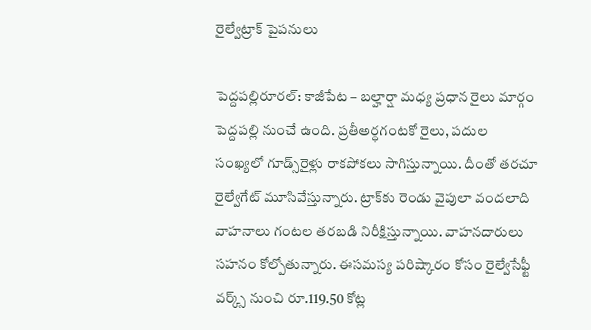రైల్వేట్రాక్‌ పైపనులు

పెద్దపల్లిరూరల్‌: కాజీపేట – బల్హార్షా మధ్య ప్రధాన రైలు మార్గం పెద్దపల్లి నుంచే ఉంది. ప్రతీఅర్ధగంటకో రైలు, పదుల సంఖ్యలో గూడ్స్‌రైళ్లు రాకపోకలు సాగిస్తున్నాయి. దీంతో తరచూ రైల్వేగేట్‌ మూసివేస్తున్నారు. ట్రాక్‌కు రెండు వైపులా వందలాది వాహనాలు గంటల తరబడి నిరీక్షిస్తున్నాయి. వాహనదారులు సహనం కోల్పోతున్నారు. ఈసమస్య పరిష్కారం కోసం రైల్వేసేఫ్టీ వర్క్స్‌ నుంచి రూ.119.50 కోట్ల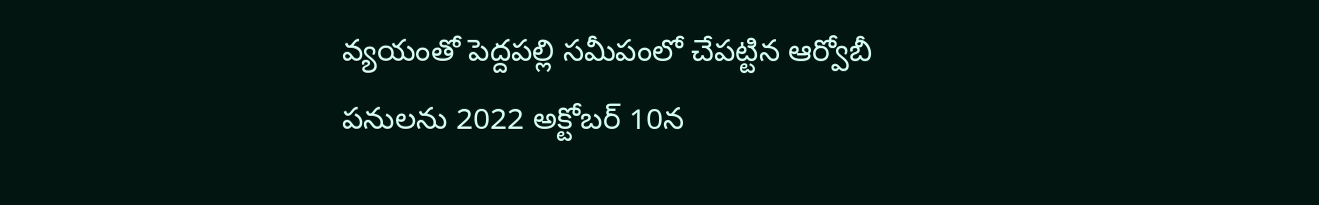వ్యయంతో పెద్దపల్లి సమీపంలో చేపట్టిన ఆర్వోబీ పనులను 2022 అక్టోబర్‌ 10న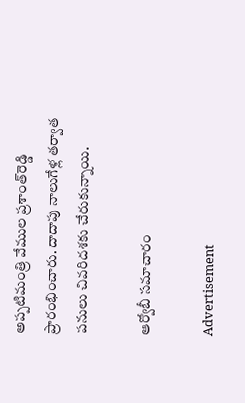అప్పటిమంత్రి వేముల ప్రశాంత్‌రెడ్డి ప్రారంభించారు. దాదాపు నాలుగేళ్ల తర్వాత పనులు చివరిదశకు చేరుకున్నాయి.

ఆర్వోబీ సమాచారం

Advertisement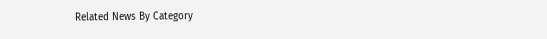Related News By Category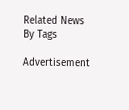Related News By Tags

Advertisement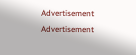Advertisement
Advertisement